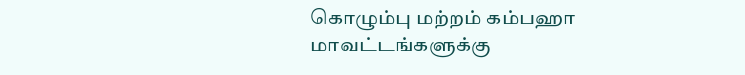கொழும்பு மற்றம் கம்பஹா மாவட்டங்களுக்கு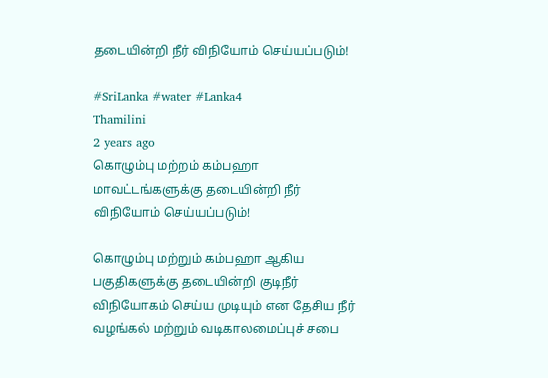தடையின்றி நீர் விநியோம் செய்யப்படும்!

#SriLanka #water #Lanka4
Thamilini
2 years ago
கொழும்பு மற்றம் கம்பஹா மாவட்டங்களுக்கு தடையின்றி நீர் விநியோம் செய்யப்படும்!

கொழும்பு மற்றும் கம்பஹா ஆகிய பகுதிகளுக்கு தடையின்றி குடிநீர் விநியோகம் செய்ய முடியும் என தேசிய நீர் வழங்கல் மற்றும் வடிகாலமைப்புச் சபை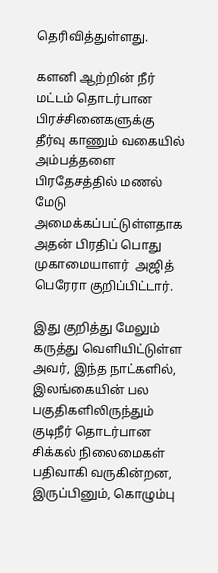தெரிவித்துள்ளது.

களனி ஆற்றின் நீர் மட்டம் தொடர்பான பிரச்சினைகளுக்கு தீர்வு காணும் வகையில் அம்பத்தளை பிரதேசத்தில் மணல் மேடு அமைக்கப்பட்டுள்ளதாக அதன் பிரதிப் பொது முகாமையாளர்  அஜித் பெரேரா குறிப்பிட்டார்.

இது குறித்து மேலும் கருத்து வெளியிட்டுள்ள அவர், இந்த நாட்களில், இலங்கையின் பல பகுதிகளிலிருந்தும் குடிநீர் தொடர்பான சிக்கல் நிலைமைகள் பதிவாகி வருகின்றன, இருப்பினும், கொழும்பு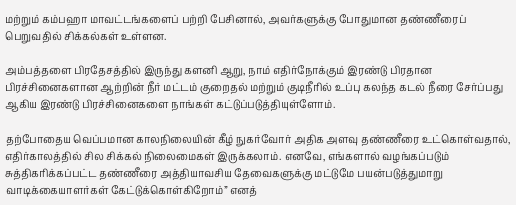மற்றும் கம்பஹா மாவட்டங்களைப் பற்றி பேசினால், அவர்களுக்கு போதுமான தண்ணீரைப் பெறுவதில் சிக்கல்கள் உள்ளன.

அம்பத்தளை பிரதேசத்தில் இருந்து களனி ஆறு, நாம் எதிர்நோக்கும் இரண்டு பிரதான பிரச்சினைகளான ஆற்றின் நீர் மட்டம் குறைதல் மற்றும் குடிநீரில் உப்பு கலந்த கடல் நீரை சேர்ப்பது ஆகிய இரண்டு பிரச்சினைகளை நாங்கள் கட்டுப்படுத்தியுள்ளோம்.

தற்போதைய வெப்பமான காலநிலையின் கீழ் நுகர்வோர் அதிக அளவு தண்ணீரை உட்கொள்வதால், எதிர்காலத்தில் சில சிக்கல் நிலைமைகள் இருக்கலாம். எனவே, எங்களால் வழங்கப்படும் சுத்திகரிக்கப்பட்ட தண்ணீரை அத்தியாவசிய தேவைகளுக்கு மட்டுமே பயன்படுத்துமாறு வாடிக்கையாளர்கள் கேட்டுக்கொள்கிறோம்” எனத்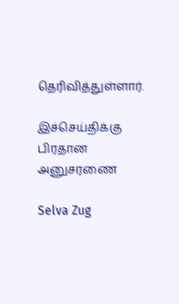தெரிவித்துள்ளார்.

இச்செய்திக்கு பிரதான அனுசரணை

Selva Zug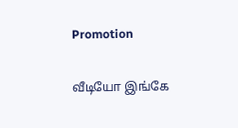Promotion

வீடியோ இங்கே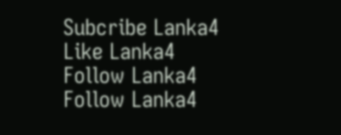Subcribe Lanka4
Like Lanka4
Follow Lanka4
Follow Lanka4